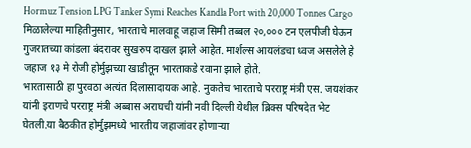Hormuz Tension LPG Tanker Symi Reaches Kandla Port with 20,000 Tonnes Cargo
मिळालेल्या माहितीनुसार, भारताचे मालवाहू जहाज सिमी तब्बल २०,००० टन एलपीजी घेऊन गुजरातच्या कांडला बंदरावर सुखरुप दाखल झाले आहेत. मार्शल्स आयलंडचा ध्वज असलेले हे जहाज १३ मे रोजी होर्मुझच्या खाडीतून भारताकडे रवाना झाले होते.
भारतासाठी हा पुरवठा अत्यंत दिलासादायक आहे. नुकतेच भारताचे परराष्ट्र मंत्री एस. जयशंकर यांनी इराणचे परराष्ट्र मंत्री अब्बास अराघची यांनी नवी दिल्ली येथील ब्रिक्स परिषदेत भेट घेतली.या बैठकीत होर्मुझमध्ये भारतीय जहाजांवर होणाऱ्या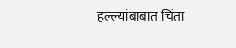हल्ल्यांबाबात चिंता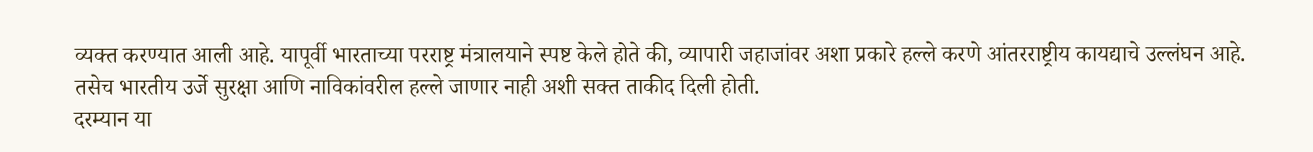व्यक्त करण्यात आली आहे. यापूर्वी भारताच्या परराष्ट्र मंत्रालयाने स्पष्ट केले होते की, व्यापारी जहाजांवर अशा प्रकारे हल्ले करणे आंतरराष्ट्रीय कायद्याचे उल्लंघन आहे. तसेच भारतीय उर्जे सुरक्षा आणि नाविकांवरील हल्ले जाणार नाही अशी सक्त ताकीद दिली होती.
दरम्यान या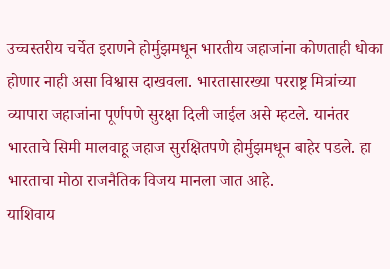उच्चस्तरीय चर्चेत इराणने होर्मुझमधून भारतीय जहाजांना कोणताही धोका होणार नाही असा विश्वास दाखवला. भारतासारख्या परराष्ट्र मित्रांच्या व्यापारा जहाजांना पूर्णपणे सुरक्षा दिली जाईल असे म्हटले. यानंतर भारताचे सिमी मालवाहू जहाज सुरक्षितपणे होर्मुझमधून बाहेर पडले. हा भारताचा मोठा राजनैतिक विजय मानला जात आहे.
याशिवाय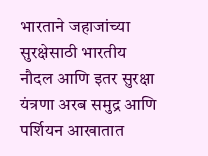भारताने जहाजांच्या सुरक्षेसाठी भारतीय नौदल आणि इतर सुरक्षा यंत्रणा अरब समुद्र आणि पर्शियन आखातात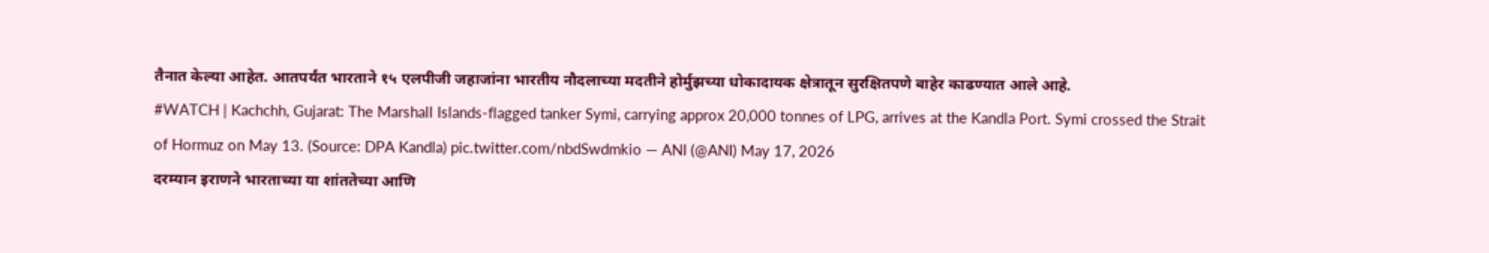तैनात केल्या आहेत. आतपर्यंत भारताने १५ एलपीजी जहाजांना भारतीय नौदलाच्या मदतीने होर्मुझच्या धोकादायक क्षेत्रातून सुरक्षितपणे बाहेर काढण्यात आले आहे.
#WATCH | Kachchh, Gujarat: The Marshall Islands-flagged tanker Symi, carrying approx 20,000 tonnes of LPG, arrives at the Kandla Port. Symi crossed the Strait of Hormuz on May 13. (Source: DPA Kandla) pic.twitter.com/nbdSwdmkio — ANI (@ANI) May 17, 2026
दरम्यान इराणने भारताच्या या शांततेच्या आणि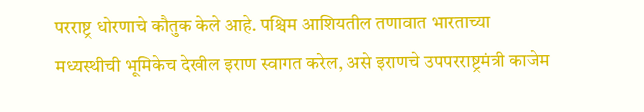परराष्ट्र धोरणाचे कौतुक केले आहे. पश्चिम आशियतील तणावात भारताच्या मध्यस्थीची भूमिकेच देखील इराण स्वागत करेल, असे इराणचे उपपरराष्ट्रमंत्री काजेम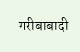गरीबाबादी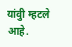यांवुी म्हटले आहे.